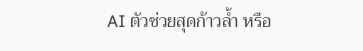AI ตัวช่วยสุดก้าวล้ำ หรือ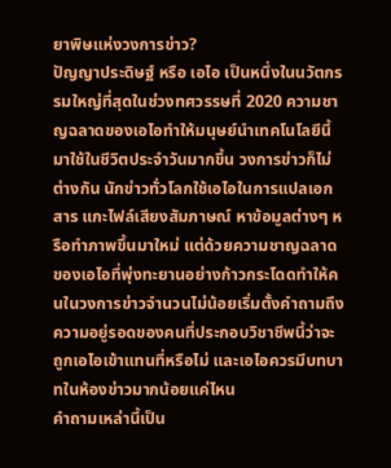ยาพิษแห่งวงการข่าว?
ปัญญาประดิษฐ์ หรือ เอไอ เป็นหนึ่งในนวัตกรรมใหญ่ที่สุดในช่วงทศวรรษที่ 2020 ความชาญฉลาดของเอไอทำให้มนุษย์นำเทคโนโลยีนี้มาใช้ในชีวิตประจำวันมากขึ้น วงการข่าวก็ไม่ต่างกัน นักข่าวทั่วโลกใช้เอไอในการแปลเอกสาร แกะไฟล์เสียงสัมภาษณ์ หาข้อมูลต่างๆ หรือทำภาพขึ้นมาใหม่ แต่ด้วยความชาญฉลาดของเอไอที่พุ่งทะยานอย่างก้าวกระโดดทำให้คนในวงการข่าวจำนวนไม่น้อยเริ่มตั้งคำถามถึงความอยู่รอดของคนที่ประกอบวิชาชีพนี้ว่าจะถูกเอไอเข้าแทนที่หรือไม่ และเอไอควรมีบทบาทในห้องข่าวมากน้อยแค่ไหน
คำถามเหล่านี้เป็น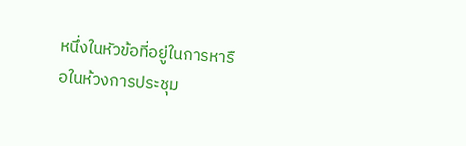หนึ่งในหัวข้อที่อยู่ในการหารือในห้วงการประชุม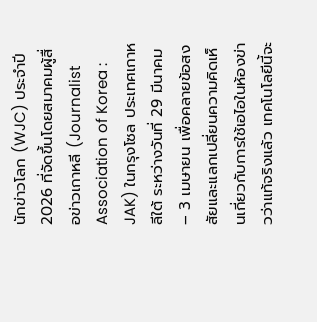นักข่าวโลก (WJC) ประจำปี 2026 ที่จัดขึ้นโดยสมาคมผู้สื่อข่าวเกาหลี (Journalist Association of Korea : JAK) ในกรุงโซล ประเทศเกาหลีใต้ ระหว่างวันที่ 29 มีนาคม – 3 เมษายน เพื่อคลายข้อสงสัยและแลกเปลี่ยนความคิดเห็นเกี่ยวกับการใช้เอไอในห้องข่าวว่าแท้จริงแล้ว เทคโนโลยีนี้จะ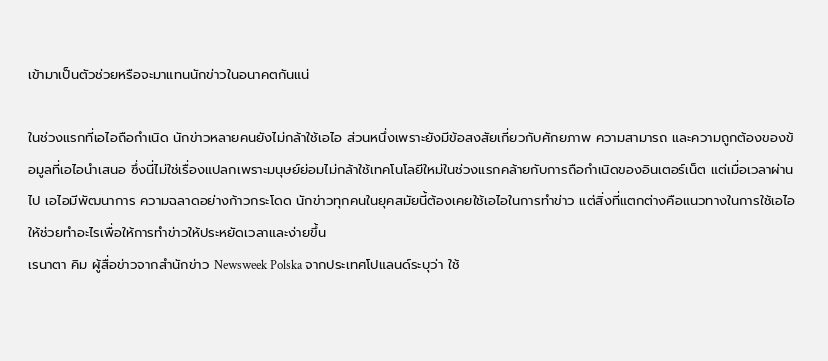เข้ามาเป็นตัวช่วยหรือจะมาแทนนักข่าวในอนาคตกันแน่

ในช่วงแรกที่เอไอถือกำเนิด นักข่าวหลายคนยังไม่กล้าใช้เอไอ ส่วนหนึ่งเพราะยังมีข้อสงสัยเกี่ยวกับศักยภาพ ความสามารถ และความถูกต้องของข้อมูลที่เอไอนำเสนอ ซึ่งนี่ไม่ใช่เรื่องแปลกเพราะมนุษย์ย่อมไม่กล้าใช้เทคโนโลยีใหม่ในช่วงแรกคล้ายกับการถือกำเนิดของอินเตอร์เน็ต แต่เมื่อเวลาผ่านไป เอไอมีพัฒนาการ ความฉลาดอย่างก้าวกระโดด นักข่าวทุกคนในยุคสมัยนี้ต้องเคยใช้เอไอในการทำข่าว แต่สิ่งที่แตกต่างคือแนวทางในการใช้เอไอให้ช่วยทำอะไรเพื่อให้การทำข่าวให้ประหยัดเวลาและง่ายขึ้น
เรนาตา คิม ผู้สื่อข่าวจากสำนักข่าว Newsweek Polska จากประเทศโปแลนด์ระบุว่า ใช้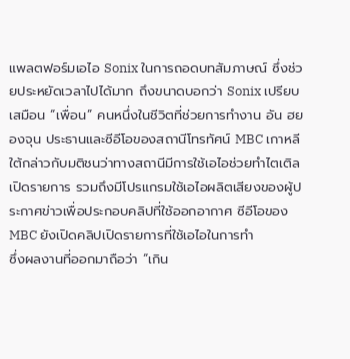แพลตฟอร์มเอไอ Sonix ในการถอดบทสัมภาษณ์ ซึ่งช่วยประหยัดเวลาไปได้มาก ถึงขนาดบอกว่า Sonix เปรียบเสมือน “เพื่อน” คนหนึ่งในชีวิตที่ช่วยการทำงาน อัน ฮยองจุน ประธานและซีอีโอของสถานีโทรทัศน์ MBC เกาหลีใต้กล่าวกับมติชนว่าทางสถานีมีการใช้เอไอช่วยทำไตเติลเปิดรายการ รวมถึงมีโปรแกรมใช้เอไอผลิตเสียงของผู้ประกาศข่าวเพื่อประกอบคลิปที่ใช้ออกอากาศ ซีอีโอของ MBC ยังเปิดคลิปเปิดรายการที่ใช้เอไอในการทำ
ซึ่งผลงานที่ออกมาถือว่า “เกิน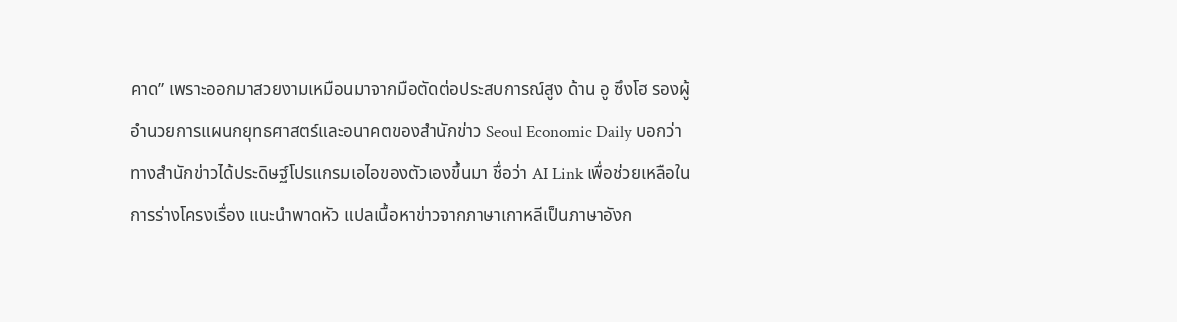คาด” เพราะออกมาสวยงามเหมือนมาจากมือตัดต่อประสบการณ์สูง ด้าน อู ซึงโฮ รองผู้อำนวยการแผนกยุทธศาสตร์และอนาคตของสำนักข่าว Seoul Economic Daily บอกว่าทางสำนักข่าวได้ประดิษฐ์โปรแกรมเอไอของตัวเองขึ้นมา ชื่อว่า AI Link เพื่อช่วยเหลือในการร่างโครงเรื่อง แนะนำพาดหัว แปลเนื้อหาข่าวจากภาษาเกาหลีเป็นภาษาอังก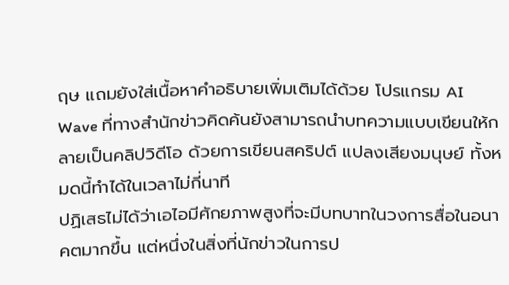ฤษ แถมยังใส่เนื้อหาคำอธิบายเพิ่มเติมได้ด้วย โปรแกรม AI Wave ที่ทางสำนักข่าวคิดค้นยังสามารถนำบทความแบบเขียนให้กลายเป็นคลิปวิดีโอ ด้วยการเขียนสคริปต์ แปลงเสียงมนุษย์ ทั้งหมดนี้ทำได้ในเวลาไม่กี่นาที
ปฏิเสธไม่ได้ว่าเอไอมีศักยภาพสูงที่จะมีบทบาทในวงการสื่อในอนาคตมากขึ้น แต่หนึ่งในสิ่งที่นักข่าวในการป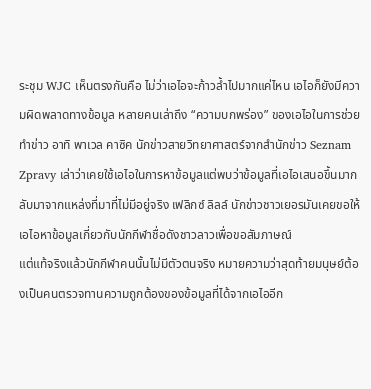ระชุม WJC เห็นตรงกันคือ ไม่ว่าเอไอจะก้าวล้ำไปมากแค่ไหน เอไอก็ยังมีความผิดพลาดทางข้อมูล หลายคนเล่าถึง “ความบกพร่อง” ของเอไอในการช่วยทำข่าว อาทิ พาเวล คาซิค นักข่าวสายวิทยาศาสตร์จากสำนักข่าว Seznam Zpravy เล่าว่าเคยใช้เอไอในการหาข้อมูลแต่พบว่าข้อมูลที่เอไอเสนอขึ้นมากลับมาจากแหล่งที่มาที่ไม่มีอยู่จริง เฟลิกซ์ ลิลล์ นักข่าวชาวเยอรมันเคยขอให้เอไอหาข้อมูลเกี่ยวกับนักกีฬาชื่อดังชาวลาวเพื่อขอสัมภาษณ์
แต่แท้จริงแล้วนักกีฬาคนนั้นไม่มีตัวตนจริง หมายความว่าสุดท้ายมนุษย์ต้องเป็นคนตรวจทานความถูกต้องของข้อมูลที่ได้จากเอไออีก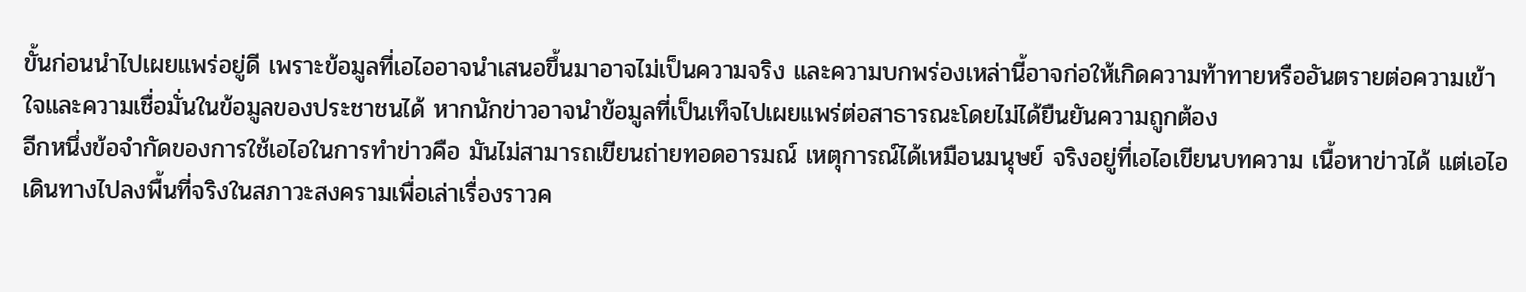ขั้นก่อนนำไปเผยแพร่อยู่ดี เพราะข้อมูลที่เอไออาจนำเสนอขึ้นมาอาจไม่เป็นความจริง และความบกพร่องเหล่านี้อาจก่อให้เกิดความท้าทายหรืออันตรายต่อความเข้าใจและความเชื่อมั่นในข้อมูลของประชาชนได้ หากนักข่าวอาจนำข้อมูลที่เป็นเท็จไปเผยแพร่ต่อสาธารณะโดยไม่ได้ยืนยันความถูกต้อง
อีกหนึ่งข้อจำกัดของการใช้เอไอในการทำข่าวคือ มันไม่สามารถเขียนถ่ายทอดอารมณ์ เหตุการณ์ได้เหมือนมนุษย์ จริงอยู่ที่เอไอเขียนบทความ เนื้อหาข่าวได้ แต่เอไอเดินทางไปลงพื้นที่จริงในสภาวะสงครามเพื่อเล่าเรื่องราวค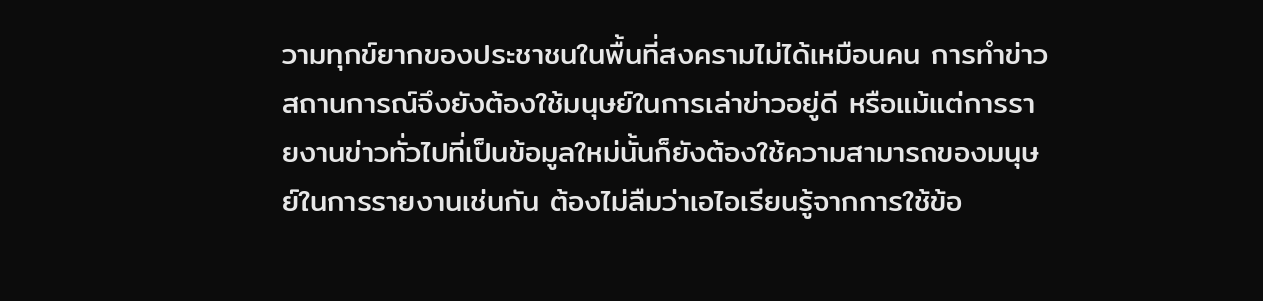วามทุกข์ยากของประชาชนในพื้นที่สงครามไม่ได้เหมือนคน การทำข่าวสถานการณ์จึงยังต้องใช้มนุษย์ในการเล่าข่าวอยู่ดี หรือแม้แต่การรายงานข่าวทั่วไปที่เป็นข้อมูลใหม่นั้นก็ยังต้องใช้ความสามารถของมนุษย์ในการรายงานเช่นกัน ต้องไม่ลืมว่าเอไอเรียนรู้จากการใช้ข้อ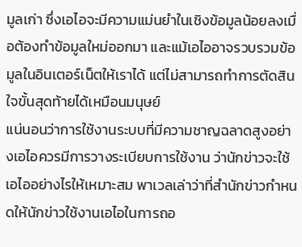มูลเก่า ซึ่งเอไอจะมีความแม่นยำในเชิงข้อมูลน้อยลงเมื่อต้องทำข้อมูลใหม่ออกมา และแม้เอไออาจรวบรวมข้อมูลในอินเตอร์เน็ตให้เราได้ แต่ไม่สามารถทำการตัดสินใจขั้นสุดท้ายได้เหมือนมนุษย์
แน่นอนว่าการใช้งานระบบที่มีความชาญฉลาดสูงอย่างเอไอควรมีการวางระเบียบการใช้งาน ว่านักข่าวจะใช้เอไออย่างไรให้เหมาะสม พาเวลเล่าว่าที่สำนักข่าวกำหนดให้นักข่าวใช้งานเอไอในการถอ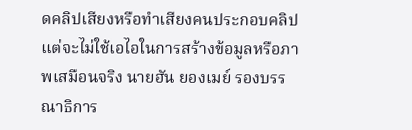ดคลิปเสียงหรือทำเสียงคนประกอบคลิป แต่จะไม่ใช้เอไอในการสร้างข้อมูลหรือภาพเสมือนจริง นายฮัน ยองเมย์ รองบรรณาธิการ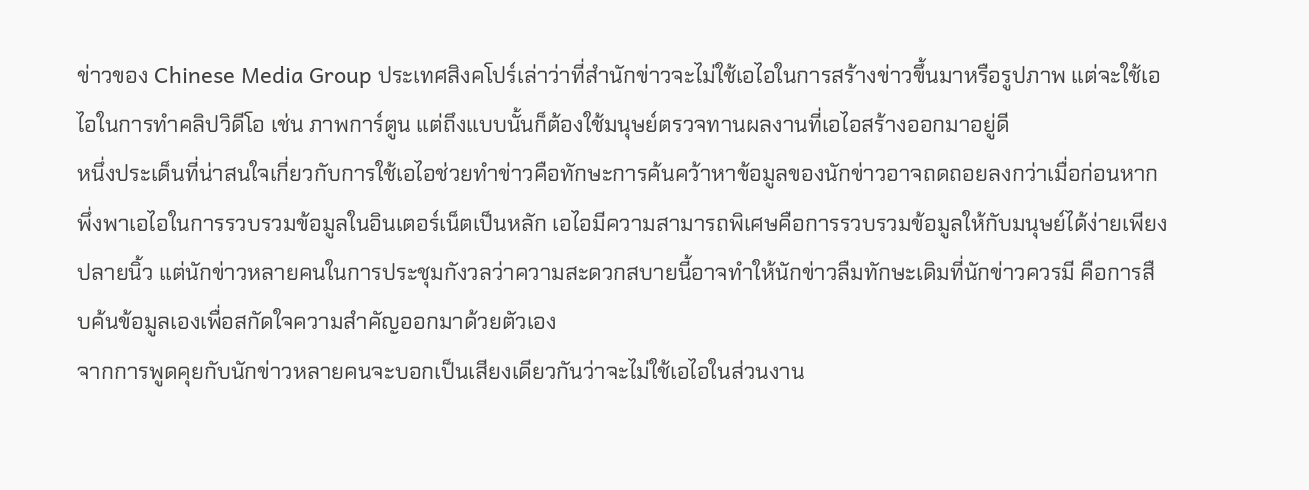ข่าวของ Chinese Media Group ประเทศสิงคโปร์เล่าว่าที่สำนักข่าวจะไม่ใช้เอไอในการสร้างข่าวขึ้นมาหรือรูปภาพ แต่จะใช้เอไอในการทำคลิปวิดีโอ เช่น ภาพการ์ตูน แต่ถึงแบบนั้นก็ต้องใช้มนุษย์ตรวจทานผลงานที่เอไอสร้างออกมาอยู่ดี
หนึ่งประเด็นที่น่าสนใจเกี่ยวกับการใช้เอไอช่วยทำข่าวคือทักษะการค้นคว้าหาข้อมูลของนักข่าวอาจถดถอยลงกว่าเมื่อก่อนหากพึ่งพาเอไอในการรวบรวมข้อมูลในอินเตอร์เน็ตเป็นหลัก เอไอมีความสามารถพิเศษคือการรวบรวมข้อมูลให้กับมนุษย์ได้ง่ายเพียงปลายนิ้ว แต่นักข่าวหลายคนในการประชุมกังวลว่าความสะดวกสบายนี้อาจทำให้นักข่าวลืมทักษะเดิมที่นักข่าวควรมี คือการสืบค้นข้อมูลเองเพื่อสกัดใจความสำคัญออกมาด้วยตัวเอง
จากการพูดคุยกับนักข่าวหลายคนจะบอกเป็นเสียงเดียวกันว่าจะไม่ใช้เอไอในส่วนงาน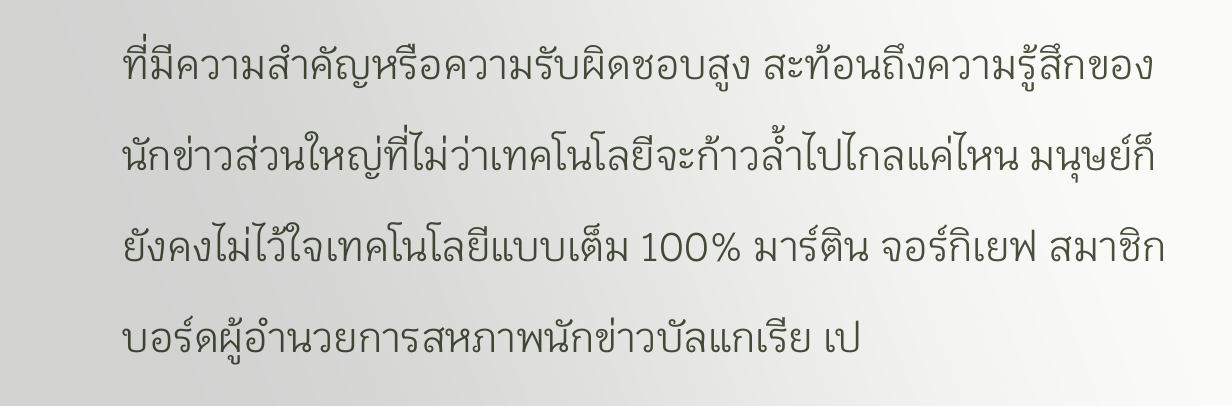ที่มีความสำคัญหรือความรับผิดชอบสูง สะท้อนถึงความรู้สึกของนักข่าวส่วนใหญ่ที่ไม่ว่าเทคโนโลยีจะก้าวล้ำไปไกลแค่ไหน มนุษย์ก็ยังคงไม่ไว้ใจเทคโนโลยีแบบเต็ม 100% มาร์ติน จอร์กิเยฟ สมาชิกบอร์ดผู้อำนวยการสหภาพนักข่าวบัลแกเรีย เป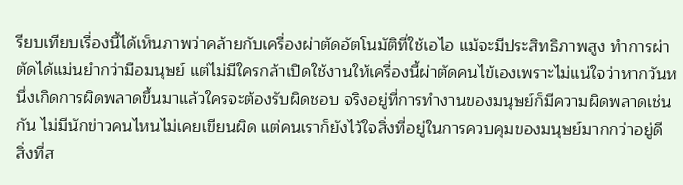รียบเทียบเรื่องนี้ได้เห็นภาพว่าคล้ายกับเครื่องผ่าตัดอัตโนมัติที่ใช้เอไอ แม้จะมีประสิทธิภาพสูง ทำการผ่าตัดได้แม่นยำกว่ามือมนุษย์ แต่ไม่มีใครกล้าเปิดใช้งานให้เครื่องนี้ผ่าตัดคนไข้เองเพราะไม่แน่ใจว่าหากวันหนึ่งเกิดการผิดพลาดขึ้นมาแล้วใครจะต้องรับผิดชอบ จริงอยู่ที่การทำงานของมนุษย์ก็มีความผิดพลาดเช่นกัน ไม่มีนักข่าวคนไหนไม่เคยเขียนผิด แต่คนเราก็ยังไว้ใจสิ่งที่อยู่ในการควบคุมของมนุษย์มากกว่าอยู่ดี
สิ่งที่ส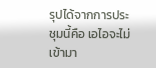รุปได้จากการประชุมนี้คือ เอไอจะไม่เข้ามา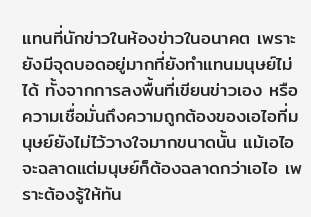แทนที่นักข่าวในห้องข่าวในอนาคต เพราะยังมีจุดบอดอยู่มากที่ยังทำแทนมนุษย์ไม่ได้ ทั้งจากการลงพื้นที่เขียนข่าวเอง หรือความเชื่อมั่นถึงความถูกต้องของเอไอที่มนุษย์ยังไม่ไว้วางใจมากขนาดนั้น แม้เอไอจะฉลาดแต่มนุษย์ก็ต้องฉลาดกว่าเอไอ เพราะต้องรู้ให้ทัน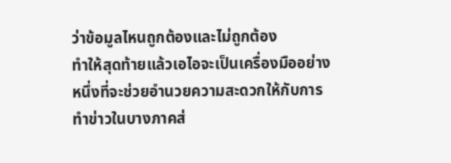ว่าข้อมูลไหนถูกต้องและไม่ถูกต้อง
ทำให้สุดท้ายแล้วเอไอจะเป็นเครื่องมืออย่างหนึ่งที่จะช่วยอำนวยความสะดวกให้กับการทำข่าวในบางภาคส่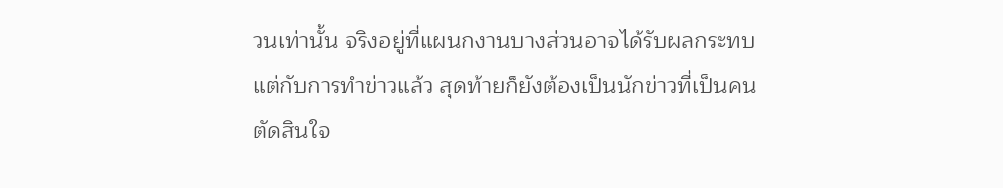วนเท่านั้น จริงอยู่ที่แผนกงานบางส่วนอาจได้รับผลกระทบ แต่กับการทำข่าวแล้ว สุดท้ายก็ยังต้องเป็นนักข่าวที่เป็นคนตัดสินใจ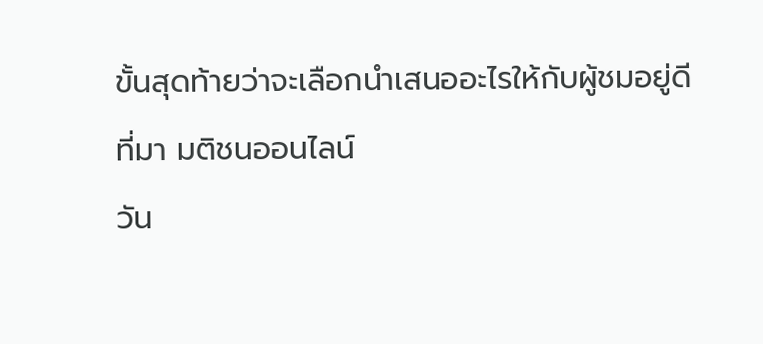ขั้นสุดท้ายว่าจะเลือกนำเสนออะไรให้กับผู้ชมอยู่ดี
ที่มา มติชนออนไลน์
วัน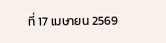ที่ 17 เมษายน 2569